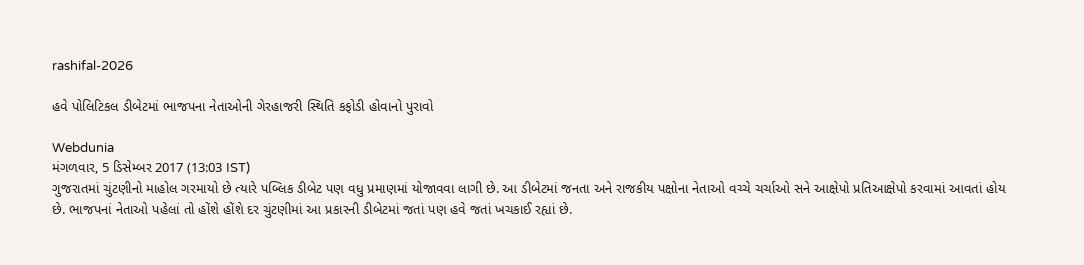rashifal-2026

હવે પોલિટિકલ ડીબેટમાં ભાજપના નેતાઓની ગેરહાજરી સ્થિતિ કફોડી હોવાનો પુરાવો

Webdunia
મંગળવાર, 5 ડિસેમ્બર 2017 (13:03 IST)
ગુજરાતમાં ચુંટણીનો માહોલ ગરમાયો છે ત્યારે પબ્લિક ડીબેટ પણ વધુ પ્રમાણમાં યોજાવવા લાગી છે. આ ડીબેટમાં જનતા અને રાજકીય પક્ષોના નેતાઓ વચ્ચે ચર્ચાઓ સને આક્ષેપો પ્રતિઆક્ષેપો કરવામાં આવતાં હોય છે. ભાજપનાં નેતાઓ પહેલાં તો હોંશે હોંશે દર ચુંટણીમાં આ પ્રકારની ડીબેટમાં જતાં પણ હવે જતાં ખચકાઈ રહ્યાં છે.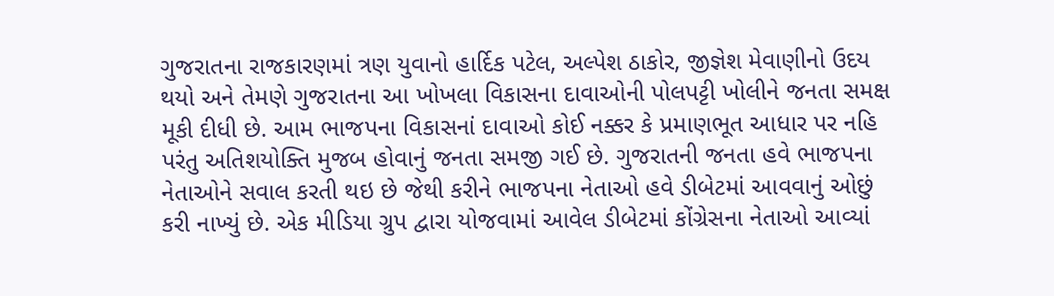ગુજરાતના રાજકારણમાં ત્રણ યુવાનો હાર્દિક પટેલ, અલ્પેશ ઠાકોર, જીજ્ઞેશ મેવાણીનો ઉદય થયો અને તેમણે ગુજરાતના આ ખોખલા વિકાસના દાવાઓની પોલપટ્ટી ખોલીને જનતા સમક્ષ મૂકી દીધી છે. આમ ભાજપના વિકાસનાં દાવાઓ કોઈ નક્કર કે પ્રમાણભૂત આધાર પર નહિ પરંતુ અતિશયોક્તિ મુજબ હોવાનું જનતા સમજી ગઈ છે. ગુજરાતની જનતા હવે ભાજપના નેતાઓને સવાલ કરતી થઇ છે જેથી કરીને ભાજપના નેતાઓ હવે ડીબેટમાં આવવાનું ઓછું કરી નાખ્યું છે. એક મીડિયા ગ્રુપ દ્વારા યોજવામાં આવેલ ડીબેટમાં કોંગ્રેસના નેતાઓ આવ્યાં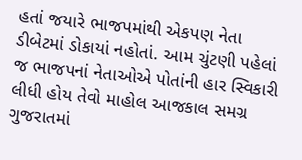હતાં જયારે ભાજપમાંથી એકપણ નેતા ડીબેટમાં ડોકાયાં નહોતાં. આમ ચુંટણી પહેલાં જ ભાજપનાં નેતાઓએ પોતાંની હાર સ્વિકારી લીધી હોય તેવો માહોલ આજકાલ સમગ્ર ગુજરાતમાં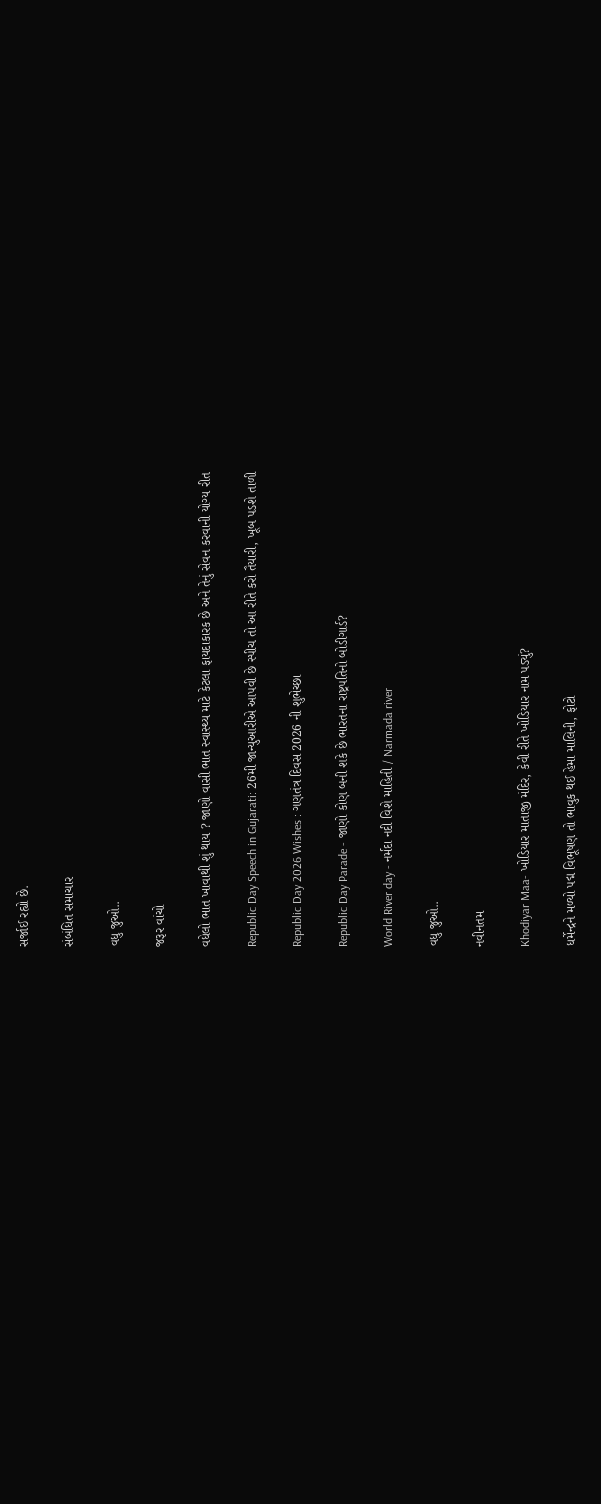સર્જાઈ રહ્યો છે.

સંબંધિત સમાચાર

વધુ જુઓ..

જરૂર વાંચો

વધેલો ભાત ખાવાથી શું થાય ? જાણો વાસી ભાત સ્વાસ્થ્ય માટે કેટલા ફાયદાકારક છે અને તેનું સેવન કરવાની યોગ્ય રીત

Republic Day Speech in Gujarati: 26મી જાન્યુઆરીએ આપવી છે સ્પીચ તો આ રીતે કરો તૈયારી, ખૂબ પડશે તાળી

Republic Day 2026 Wishes : ગણતંત્ર દિવસ 2026 ની શુભેચ્છા

Republic Day Parade - જાણો કોણ બની શકે છે ભારતના રાષ્ટ્રપતિનો બોડીગાર્ડ?

World River day - નર્મદા નદી વિશે માહિતી / Narmada river

વધુ જુઓ..

નવીનતમ

Khodiyar Maa- ખોડિયાર માતાજી મંદિર, કેવી રીતે ખોડિયાર નામ પડ્યું?

ધર્મેન્દ્રને મળ્યો પદ્મ વિભૂષણ તો ભાવુક થઈ હેમા માલિની, ફોટો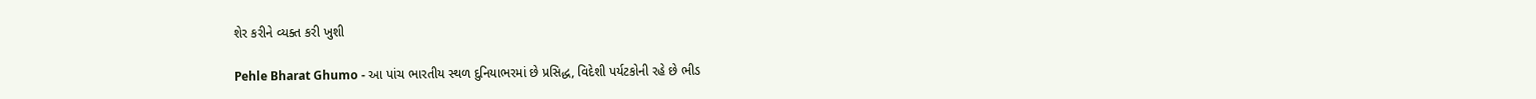શેર કરીને વ્યક્ત કરી ખુશી

Pehle Bharat Ghumo - આ પાંચ ભારતીય સ્થળ દુનિયાભરમાં છે પ્રસિદ્ધ, વિદેશી પર્યટકોની રહે છે ભીડ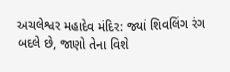અચલેશ્વર મહાદેવ મંદિર: જ્યાં શિવલિંગ રંગ બદલે છે, જાણો તેના વિશે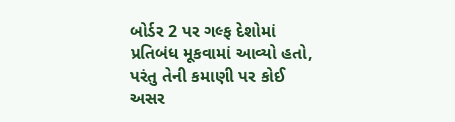બોર્ડર 2 પર ગલ્ફ દેશોમાં પ્રતિબંધ મૂકવામાં આવ્યો હતો, પરંતુ તેની કમાણી પર કોઈ અસર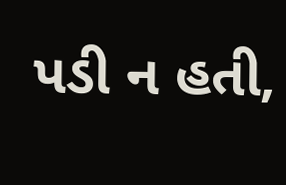પડી ન હતી,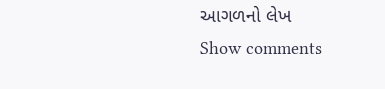આગળનો લેખ
Show comments